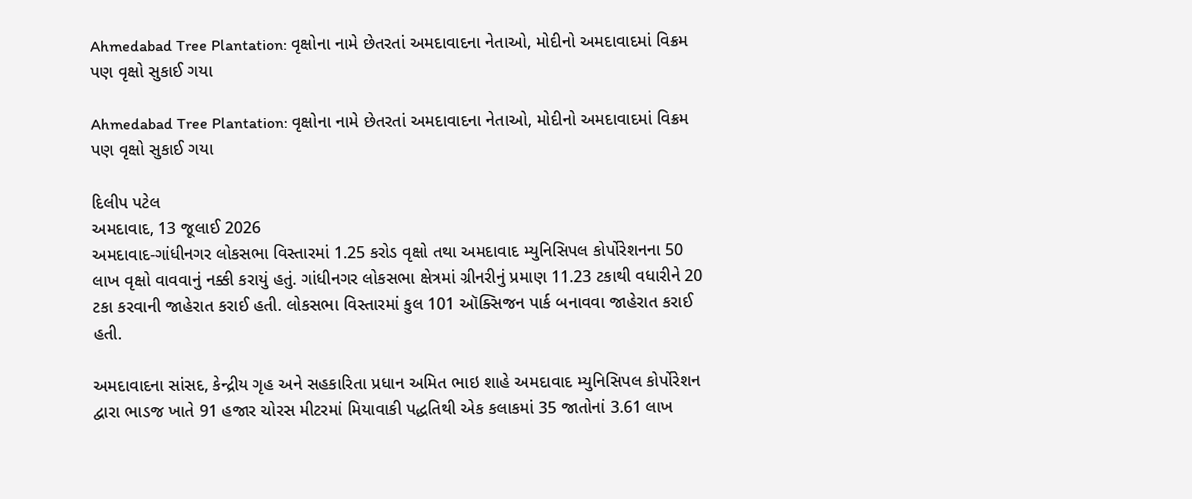Ahmedabad Tree Plantation: વૃક્ષોના નામે છેતરતાં અમદાવાદના નેતાઓ, મોદીનો અમદાવાદમાં વિક્રમ પણ વૃક્ષો સુકાઈ ગયા

Ahmedabad Tree Plantation: વૃક્ષોના નામે છેતરતાં અમદાવાદના નેતાઓ, મોદીનો અમદાવાદમાં વિક્રમ પણ વૃક્ષો સુકાઈ ગયા

દિલીપ પટેલ
અમદાવાદ, 13 જૂલાઈ 2026
અમદાવાદ-ગાંધીનગર લોકસભા વિસ્તારમાં 1.25 કરોડ વૃક્ષો તથા અમદાવાદ મ્યુનિસિપલ કોર્પોરેશનના 50 લાખ વૃક્ષો વાવવાનું નક્કી કરાયું હતું. ગાંધીનગર લોકસભા ક્ષેત્રમાં ગ્રીનરીનું પ્રમાણ 11.23 ટકાથી વધારીને 20 ટકા કરવાની જાહેરાત કરાઈ હતી. લોકસભા વિસ્તારમાં કુલ 101 ઑક્સિજન પાર્ક બનાવવા જાહેરાત કરાઈ હતી.

અમદાવાદના સાંસદ, કેન્દ્રીય ગૃહ અને સહકારિતા પ્રધાન અમિત ભાઇ શાહે અમદાવાદ મ્યુનિસિપલ કોર્પોરેશન દ્વારા ભાડજ ખાતે 91 હજાર ચોરસ મીટરમાં મિયાવાકી પદ્ધતિથી એક કલાકમાં 35 જાતોનાં 3.61 લાખ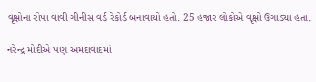વૃક્ષોના રોપા વાવી ગીનીસ વર્ડ રેકોર્ડ બનાવાયો હતો. 25 હજાર લોકોએ વૃક્ષો ઉગાડ્યા હતા.

નરેન્દ્ર મોદીએ પણ અમદાવાદમાં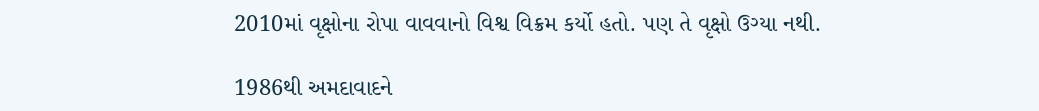2010માં વૃક્ષોના રોપા વાવવાનો વિશ્વ વિક્રમ કર્યો હતો. પણ તે વૃક્ષો ઉગ્યા નથી.

1986થી અમદાવાદને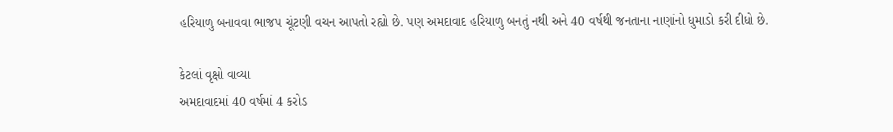હરિયાળુ બનાવવા ભાજપ ચૂંટણી વચન આપતો રહ્યો છે. પણ અમદાવાદ હરિયાળુ બનતું નથી અને 40 વર્ષથી જનતાના નાણાંનો ધુમાડો કરી દીધો છે.

કેટલાં વૃક્ષો વાવ્યા
અમદાવાદમાં 40 વર્ષમાં 4 કરોડ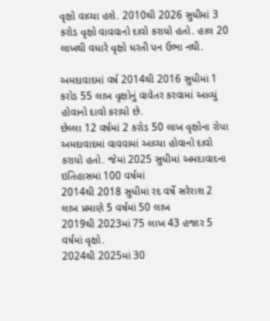વૃક્ષો વાવ્યા હશે. 2010થી 2026 સુધીમાં 3 કરોડ વૃક્ષો વાવવાનો દાવો કરાયો હતો. હાલ 20 લાખથી વધારે વૃક્ષો ધરતી પન ઉભા નથી.

અમદાવાદમાં વર્ષ 2014થી 2016 સુધીમાં 1 કરોડ 55 લાખ વૃક્ષોનું વાવેતર કરવામાં આવ્યું હોવાનો દાવો કરાયો છે.
છેલ્લા 12 વર્ષમાં 2 કરોડ 50 લાખ વૃક્ષોના રોપા અમદાવાદમાં વાવવામાં આવ્યા હોવાનો દાવો કરાયો હતો. જેમાં 2025 સુધીમાં અમદાવાદના ઇતિહાસમાં 100 વર્ષમાં
2014થી 2018 સુધીમાં રદ વર્ષે સરેરાશ 2 લાખ પ્રમાણે 5 વર્ષમાં 50 લાખ
2019થી 2023માં 75 લાખ 43 હજાર 5 વર્ષમાં વૃક્ષો.
2024થી 2025માં 30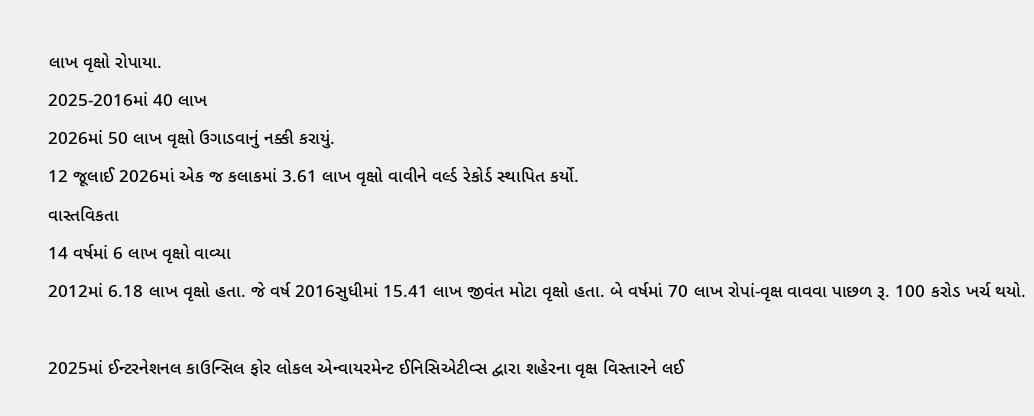લાખ વૃક્ષો રોપાયા.
2025-2016માં 40 લાખ
2026માં 50 લાખ વૃક્ષો ઉગાડવાનું નક્કી કરાયું.
12 જૂલાઈ 2026માં એક જ કલાકમાં 3.61 લાખ વૃક્ષો વાવીને વર્લ્ડ રેકોર્ડ સ્થાપિત કર્યો.
વાસ્તવિકતા
14 વર્ષમાં 6 લાખ વૃક્ષો વાવ્યા
2012માં 6.18 લાખ વૃક્ષો હતા. જે વર્ષ 2016સુધીમાં 15.41 લાખ જીવંત મોટા વૃક્ષો હતા. બે વર્ષમાં 70 લાખ રોપાં-વૃક્ષ વાવવા પાછળ રૂ. 100 કરોડ ખર્ચ થયો.

2025માં ઈન્ટરનેશનલ કાઉન્સિલ ફોર લોકલ એન્વાયરમેન્ટ ઈનિસિએટીવ્સ દ્વારા શહેરના વૃક્ષ વિસ્તારને લઈ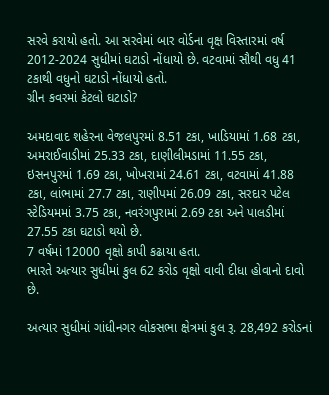સરવે કરાયો હતો. આ સરવેમાં બાર વોર્ડના વૃક્ષ વિસ્તારમાં વર્ષ 2012-2024 સુધીમાં ઘટાડો નોંધાયો છે. વટવામાં સૌથી વધુ 41 ટકાથી વધુનો ઘટાડો નોંધાયો હતો.
ગ્રીન કવરમાં કેટલો ઘટાડો?

અમદાવાદ શહેરના વેજલપુરમાં 8.51 ટકા, ખાડિયામાં 1.68 ટકા, અમરાઈવાડીમાં 25.33 ટકા, દાણીલીમડામાં 11.55 ટકા, ઇસનપુરમાં 1.69 ટકા, ખોખરામાં 24.61 ટકા, વટવામાં 41.88 ટકા, લાંભામાં 27.7 ટકા, રાણીપમાં 26.09 ટકા, સરદાર પટેલ સ્ટેડિયમમાં 3.75 ટકા, નવરંગપુરામાં 2.69 ટકા અને પાલડીમાં 27.55 ટકા ઘટાડો થયો છે.
7 વર્ષમાં 12000 વૃક્ષો કાપી કઢાયા હતા.
ભારતે અત્યાર સુધીમાં કુલ 62 કરોડ વૃક્ષો વાવી દીધા હોવાનો દાવો છે.

અત્યાર સુધીમાં ગાંધીનગર લોકસભા ક્ષેત્રમાં કુલ રૂ. 28,492 કરોડનાં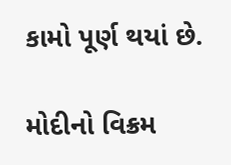કામો પૂર્ણ થયાં છે.

મોદીનો વિક્રમ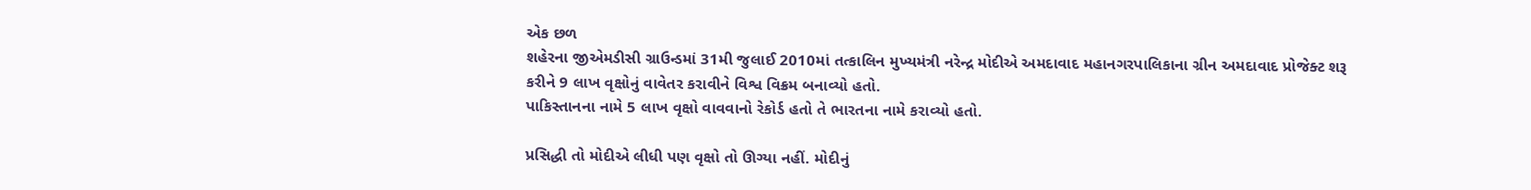એક છળ
શહેરના જીએમડીસી ગ્રાઉન્ડમાં 31મી જુલાઈ 2010માં તત્કાલિન મુખ્યમંત્રી નરેન્દ્ર મોદીએ અમદાવાદ મહાનગરપાલિકાના ગ્રીન અમદાવાદ પ્રોજેક્ટ શરૂ કરીને 9 લાખ વૃક્ષોનું વાવેતર કરાવીને વિશ્વ વિક્રમ બનાવ્યો હતો.
પાકિસ્તાનના નામે 5 લાખ વૃક્ષો વાવવાનો રેકોર્ડ હતો તે ભારતના નામે કરાવ્યો હતો.

પ્રસિદ્ધી તો મોદીએ લીધી પણ વૃક્ષો તો ઊગ્યા નહીં. મોદીનું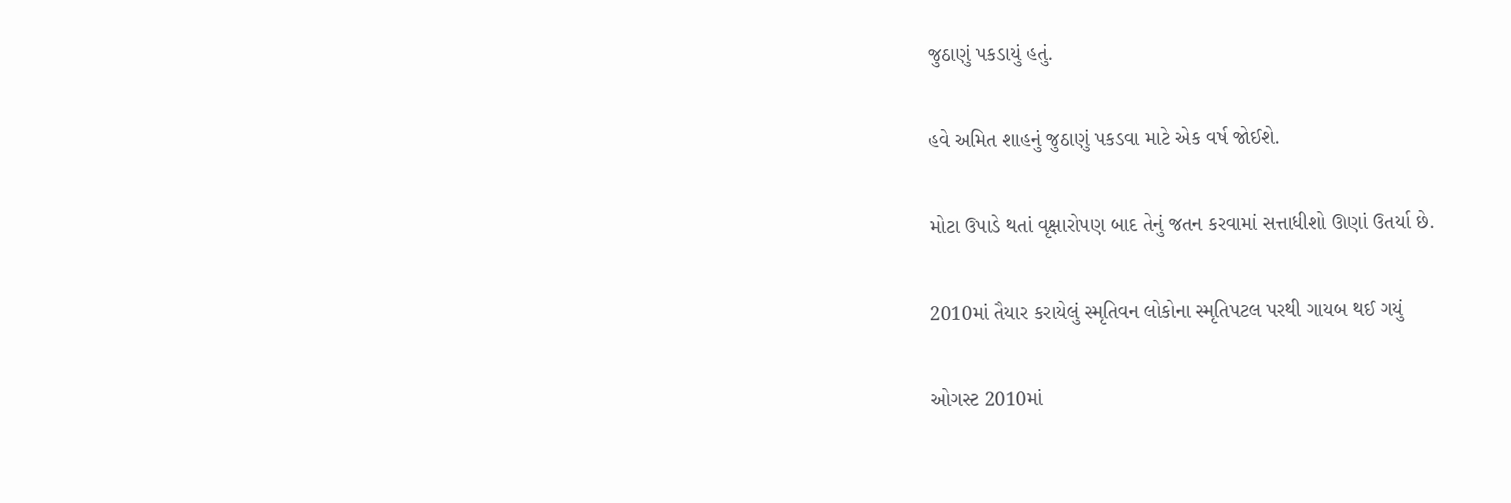જુઠાણું પકડાયું હતું.

હવે અમિત શાહનું જુઠાણું પકડવા માટે એક વર્ષ જોઈશે.

મોટા ઉપાડે થતાં વૃક્ષારોપણ બાદ તેનું જતન કરવામાં સત્તાધીશો ઊણાં ઉતર્યા છે.

2010માં તૈયાર કરાયેલું સ્મૃતિવન લોકોના સ્મૃતિપટલ પરથી ગાયબ થઈ ગયું

ઓગસ્ટ 2010માં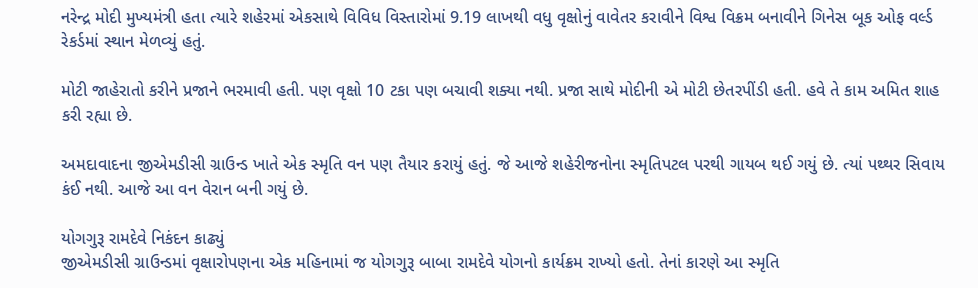નરેન્દ્ર મોદી મુખ્યમંત્રી હતા ત્યારે શહેરમાં એકસાથે વિવિધ વિસ્તારોમાં 9.19 લાખથી વધુ વૃક્ષોનું વાવેતર કરાવીને વિશ્વ વિક્રમ બનાવીને ગિનેસ બૂક ઓફ વર્લ્ડ રેકર્ડમાં સ્થાન મેળવ્યું હતું.

મોટી જાહેરાતો કરીને પ્રજાને ભરમાવી હતી. પણ વૃક્ષો 10 ટકા પણ બચાવી શક્યા નથી. પ્રજા સાથે મોદીની એ મોટી છેતરપીંડી હતી. હવે તે કામ અમિત શાહ કરી રહ્યા છે.

અમદાવાદના જીએમડીસી ગ્રાઉન્ડ ખાતે એક સ્મૃતિ વન પણ તૈયાર કરાયું હતું. જે આજે શહેરીજનોના સ્મૃતિપટલ પરથી ગાયબ થઈ ગયું છે. ત્યાં પથ્થર સિવાય કંઈ નથી. આજે આ વન વેરાન બની ગયું છે.

યોગગુરૂ રામદેવે નિકંદન કાઢ્યું
જીએમડીસી ગ્રાઉન્ડમાં વૃક્ષારોપણના એક મહિનામાં જ યોગગુરૂ બાબા રામદેવે યોગનો કાર્યક્રમ રાખ્યો હતો. તેનાં કારણે આ સ્મૃતિ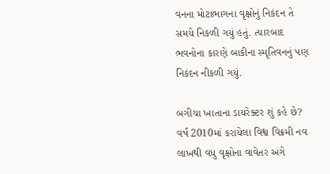વનના મોટાભાગના વૃક્ષોનું નિકંદન તે સમયે નિકળી ગયું હતું. ત્યારબાદ ભવનોના કારણે બાકીના સ્મૃતિવનનું પણ નિકંદન નીકળી ગયું.

બગીચા ખાતાના ડાયરેક્ટર શું કહે છે?
વર્ષ 2010માં કરાયેલા વિશ્વ વિક્રમી નવ લાખથી વધુ વૃક્ષોના વાવેતર અંગે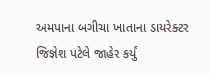અમપાના બગીચા ખાતાના ડાયરેક્ટર જિજ્ઞેશ પટેલે જાહેર કર્યું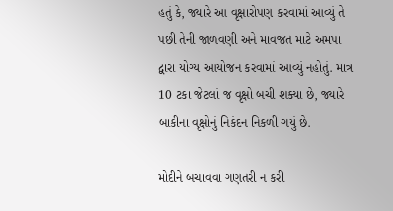હતું કે, જ્યારે આ વૃક્ષારોપણ કરવામાં આવ્યું તે પછી તેની જાળવણી અને માવજત માટે અમપા દ્વારા યોગ્ય આયોજન કરવામાં આવ્યું નહોતું. માત્ર 10 ટકા જેટલાં જ વૃક્ષો બચી શક્યા છે, જ્યારે બાકીના વૃક્ષોનું નિકંદન નિકળી ગયું છે.

મોદીને બચાવવા ગણતરી ન કરી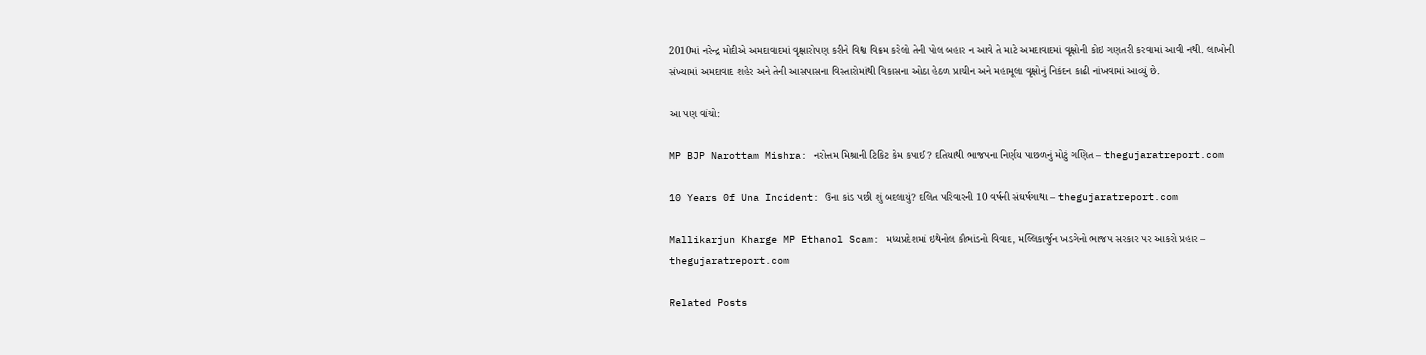2010માં નરેન્દ્ર મોદીએ અમદાવાદમાં વૃક્ષારોપણ કરીને વિશ્વ વિક્રમ કરેલો તેની પોલ બહાર ન આવે તે માટે અમદાવાદમાં વૃક્ષોની કોઇ ગણતરી કરવામાં આવી નથી. લાખોની સંખ્યામાં અમદાવાદ શહેર અને તેની આસપાસના વિસ્તારોમાંથી વિકાસના ઓઠા હેઠળ પ્રાચીન અને મહામૂલા વૃક્ષોનું નિકંદન કાઢી નાંખવામાં આવ્યું છે.

આ પણ વાંચો:

MP BJP Narottam Mishra: નરોત્તમ મિશ્રાની ટિકિટ કેમ કપાઈ? દતિયાથી ભાજપના નિર્ણય પાછળનું મોટું ગણિત – thegujaratreport.com

10 Years 0f Una Incident: ઉના કાંડ પછી શું બદલાયું? દલિત પરિવારની 10 વર્ષની સંઘર્ષગાથા – thegujaratreport.com

Mallikarjun Kharge MP Ethanol Scam: મધ્યપ્રદેશમાં ઇથેનોલ કૌભાંડનો વિવાદ, મલ્લિકાર્જુન ખડગેનો ભાજપ સરકાર પર આકરો પ્રહાર – thegujaratreport.com

Related Posts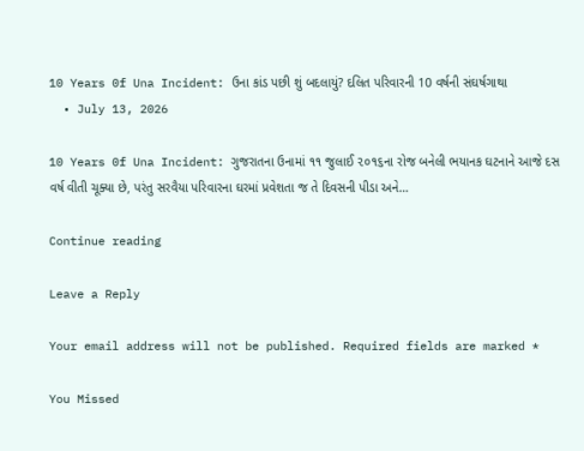10 Years 0f Una Incident: ઉના કાંડ પછી શું બદલાયું? દલિત પરિવારની 10 વર્ષની સંઘર્ષગાથા
  • July 13, 2026

10 Years 0f Una Incident: ગુજરાતના ઉનામાં ૧૧ જુલાઈ ૨૦૧૬ના રોજ બનેલી ભયાનક ઘટનાને આજે દસ વર્ષ વીતી ચૂક્યા છે, પરંતુ સરવૈયા પરિવારના ઘરમાં પ્રવેશતા જ તે દિવસની પીડા અને…

Continue reading

Leave a Reply

Your email address will not be published. Required fields are marked *

You Missed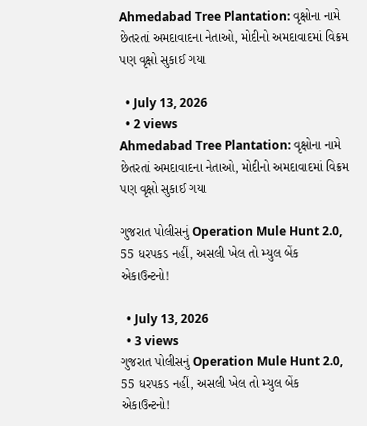Ahmedabad Tree Plantation: વૃક્ષોના નામે છેતરતાં અમદાવાદના નેતાઓ, મોદીનો અમદાવાદમાં વિક્રમ પણ વૃક્ષો સુકાઈ ગયા

  • July 13, 2026
  • 2 views
Ahmedabad Tree Plantation: વૃક્ષોના નામે છેતરતાં અમદાવાદના નેતાઓ, મોદીનો અમદાવાદમાં વિક્રમ પણ વૃક્ષો સુકાઈ ગયા

ગુજરાત પોલીસનું Operation Mule Hunt 2.0, 55 ધરપકડ નહીં, અસલી ખેલ તો મ્યુલ બેંક એકાઉન્ટનો!

  • July 13, 2026
  • 3 views
ગુજરાત પોલીસનું Operation Mule Hunt 2.0, 55 ધરપકડ નહીં, અસલી ખેલ તો મ્યુલ બેંક એકાઉન્ટનો!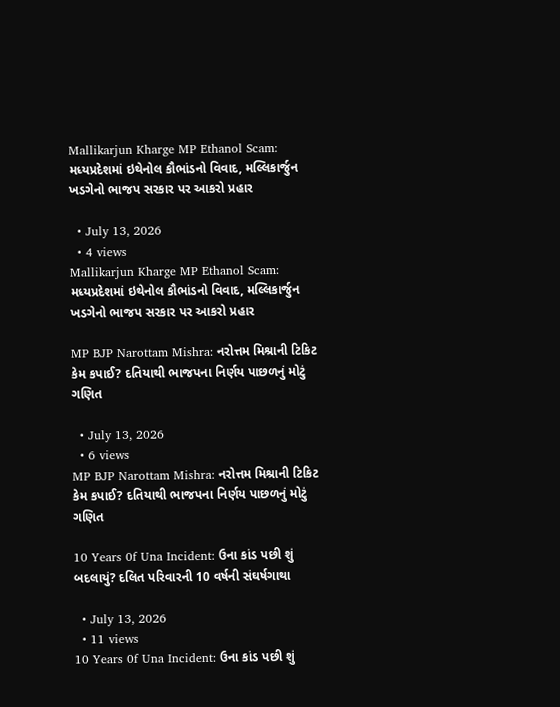Mallikarjun Kharge MP Ethanol Scam: મધ્યપ્રદેશમાં ઇથેનોલ કૌભાંડનો વિવાદ, મલ્લિકાર્જુન ખડગેનો ભાજપ સરકાર પર આકરો પ્રહાર

  • July 13, 2026
  • 4 views
Mallikarjun Kharge MP Ethanol Scam: મધ્યપ્રદેશમાં ઇથેનોલ કૌભાંડનો વિવાદ, મલ્લિકાર્જુન ખડગેનો ભાજપ સરકાર પર આકરો પ્રહાર

MP BJP Narottam Mishra: નરોત્તમ મિશ્રાની ટિકિટ કેમ કપાઈ? દતિયાથી ભાજપના નિર્ણય પાછળનું મોટું ગણિત

  • July 13, 2026
  • 6 views
MP BJP Narottam Mishra: નરોત્તમ મિશ્રાની ટિકિટ કેમ કપાઈ? દતિયાથી ભાજપના નિર્ણય પાછળનું મોટું ગણિત

10 Years 0f Una Incident: ઉના કાંડ પછી શું બદલાયું? દલિત પરિવારની 10 વર્ષની સંઘર્ષગાથા

  • July 13, 2026
  • 11 views
10 Years 0f Una Incident: ઉના કાંડ પછી શું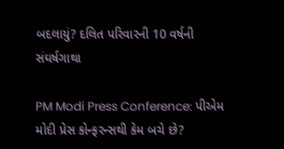બદલાયું? દલિત પરિવારની 10 વર્ષની સંઘર્ષગાથા

PM Modi Press Conference: પીએમ મોદી પ્રેસ કોન્ફરન્સથી કેમ બચે છે?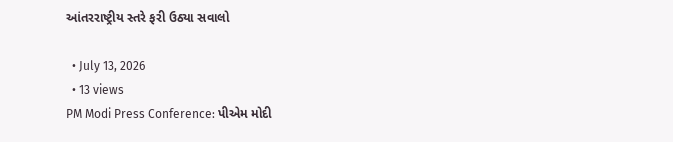આંતરરાષ્ટ્રીય સ્તરે ફરી ઉઠ્યા સવાલો

  • July 13, 2026
  • 13 views
PM Modi Press Conference: પીએમ મોદી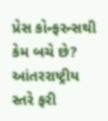પ્રેસ કોન્ફરન્સથી કેમ બચે છે? આંતરરાષ્ટ્રીય સ્તરે ફરી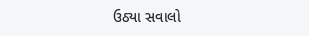ઉઠ્યા સવાલો